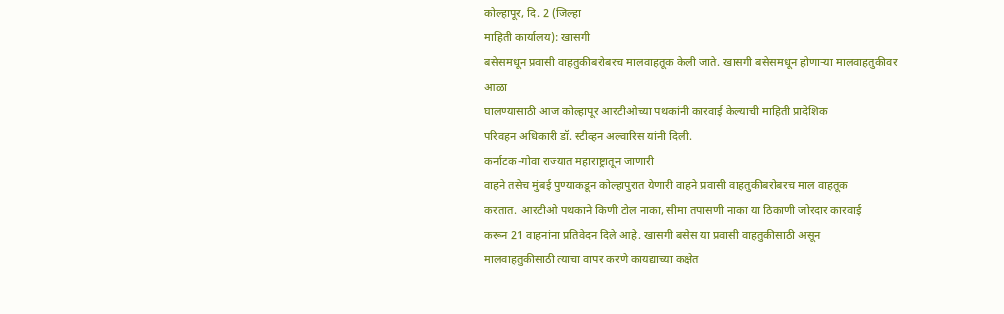कोल्हापूर, दि. 2 (जिल्हा
माहिती कार्यालय): खासगी
बसेसमधून प्रवासी वाहतुकीबरोबरच मालवाहतूक केली जाते. खासगी बसेसमधून होणाऱ्या मालवाहतुकीवर आळा
घालण्यासाठी आज कोल्हापूर आरटीओच्या पथकांनी कारवाई केल्याची माहिती प्रादेशिक
परिवहन अधिकारी डॉ. स्टीव्हन अल्वारिस यांनी दिली.
कर्नाटक-गोवा राज्यात महाराष्ट्रातून जाणारी
वाहने तसेच मुंबई पुण्याकडून कोल्हापुरात येणारी वाहने प्रवासी वाहतुकीबरोबरच माल वाहतूक
करतात. आरटीओ पथकाने किणी टोल नाका, सीमा तपासणी नाका या ठिकाणी जोरदार कारवाई
करून 21 वाहनांना प्रतिवेदन दिले आहे. खासगी बसेस या प्रवासी वाहतुकीसाठी असून
मालवाहतुकीसाठी त्याचा वापर करणे कायद्याच्या कक्षेत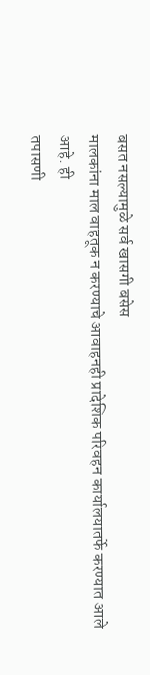बसत नसल्यामुळे सर्व खासगी बसेस
मालकांना माल वाहतूक न करण्याचे आवाहनही प्रादेशिक परिवहन कार्यालयातर्फे करण्यात आले आहे. ही
तपासणी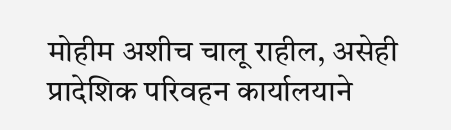मोहीम अशीच चालू राहील, असेही प्रादेशिक परिवहन कार्यालयाने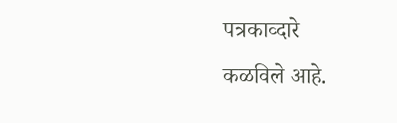पत्रकाव्दारे
कळविले आहे.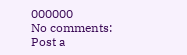000000
No comments:
Post a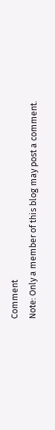Comment
Note: Only a member of this blog may post a comment.